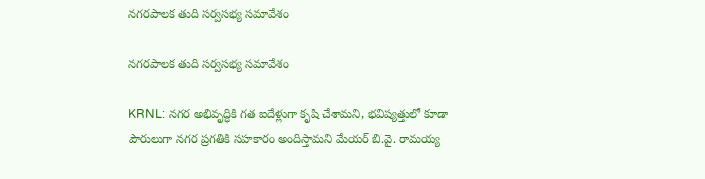నగరపాలక తుది సర్వసభ్య సమావేశం

నగరపాలక తుది సర్వసభ్య సమావేశం

KRNL: నగర అభివృద్ధికి గత ఐదేళ్లుగా కృషి చేశామని, భవిష్యత్తులో కూడా పౌరులుగా నగర ప్రగతికి సహకారం అందిస్తామని మేయర్ బి.వై. రామయ్య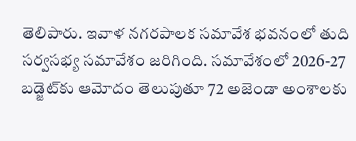తెలిపారు. ఇవాళ నగరపాలక సమావేశ భవనంలో తుది సర్వసభ్య సమావేశం జరిగింది. సమావేశంలో 2026-27 బడ్జెట్‌కు ఆమోదం తెలుపుతూ 72 అజెండా అంశాలకు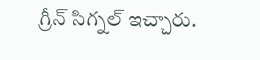గ్రీన్ సిగ్నల్ ఇచ్చారు.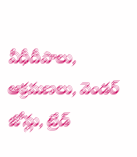వీధీదీపాలు, ఆక్రమణలు, వెండర్ జోన్లు, ట్రేడ్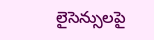లైసెన్సులపై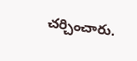చర్చించారు.